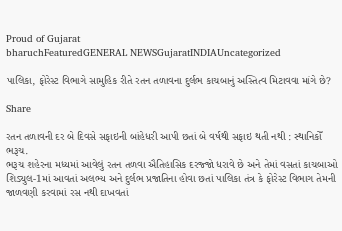Proud of Gujarat
bharuchFeaturedGENERAL NEWSGujaratINDIAUncategorized

પાલિકા, ફોરેસ્ટ વિભાગે સામુહિક રીતે રતન તળાવના દુર્લભ કાચબાનું અસ્તિત્વ મિટાવવા માંગે છે?

Share

રતન તળાવની દર બે દિવસે સફાઇની બાંહેધરી આપી છતાં બે વર્ષથી સફાઇ થતી નથી : સ્થાનિકોઁ
ભરૂચ.
ભરૂચ શહેરના મધ્યમાં આવેલું રતન તળવા ઐતિહાસિક દરજ્જો ધરાવે છે અને તેમાં વસતાં કાચબાઓ શિડ્યુલ-1માં આવતાં અલભ્ય અને દુર્લભ પ્રજાતિના હોવા છતાં પાલિકા તંત્ર કે ફોરેસ્ટ વિભાગ તેમની જાળવણી કરવામાં રસ નથી દાખવતાં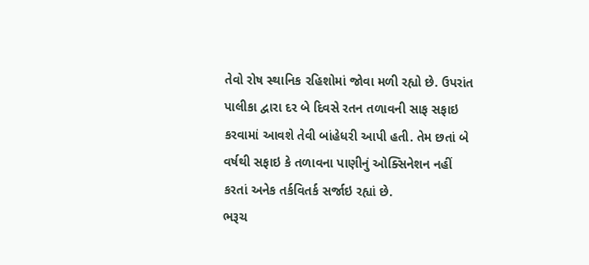તેવો રોષ સ્થાનિક રહિશોમાં જોવા મળી રહ્યો છે. ઉપરાંત પાલીકા દ્વારા દર બે દિવસે રતન તળાવની સાફ સફાઇ કરવામાં આવશે તેવી બાંહેધરી આપી હતી. તેમ છતાં બે વર્ષથી સફાઇ કે તળાવના પાણીનું ઓક્સિનેશન નહીં કરતાં અનેક તર્કવિતર્ક સર્જાઇ રહ્યાં છે.
ભરૂચ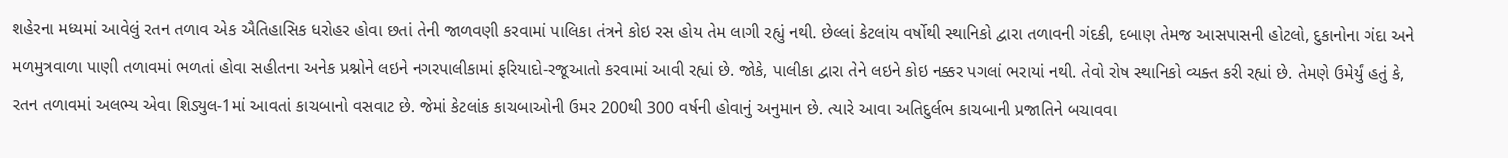શહેરના મધ્યમાં આવેલું રતન તળાવ એક ઐતિહાસિક ધરોહર હોવા છતાં તેની જાળવણી કરવામાં પાલિકા તંત્રને કોઇ રસ હોય તેમ લાગી રહ્યું નથી. છેલ્લાં કેટલાંય વર્ષોથી સ્થાનિકો દ્વારા તળાવની ગંદકી, દબાણ તેમજ આસપાસની હોટલો, દુકાનોના ગંદા અને મળમુત્રવાળા પાણી તળાવમાં ભળતાં હોવા સહીતના અનેક પ્રશ્નોને લઇને નગરપાલીકામાં ફરિયાદો-રજૂઆતો કરવામાં આવી રહ્યાં છે. જોકે, પાલીકા દ્વારા તેને લઇને કોઇ નક્કર પગલાં ભરાયાં નથી. તેવો રોષ સ્થાનિકો વ્યક્ત કરી રહ્યાં છે. તેમણે ઉમેર્યું હતું કે, રતન તળાવમાં અલભ્ય એવા શિડ્યુલ-1માં આવતાં કાચબાનો વસવાટ છે. જેમાં કેટલાંક કાચબાઓની ઉમર 200થી 300 વર્ષની હોવાનું અનુમાન છે. ત્યારે આવા અતિદુર્લભ કાચબાની પ્રજાતિને બચાવવા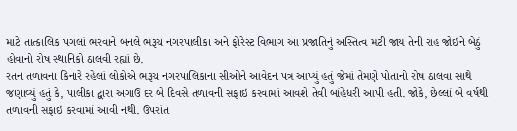માટે તાત્કાલિક પગલાં ભરવાને બનલે ભરૂચ નગરપાલીકા અને ફોરેસ્ટ વિભાગ આ પ્રજાતિનું અસ્તિત્વ મટી જાય તેની રાહ જોઇને બેઠું હોવાનો રોષ સ્થાનિકો ઠાલવી રહ્યાં છે.
રતન તળાવના કિનારે રહેલાં લોકોએ ભરૂચ નગરપાલિકાના સીઓને આવેદન પત્ર આપ્યું હતું જેમાં તેમણે પોતાનો રોષ ઠાલવા સાથે જણાવ્યું હતું કે, પાલીકા દ્વારા અગાઉ દર બે દિવસે તળાવની સફાઇ કરવામાં આવશે તેવી બાંહેધરી આપી હતી. જોકે, છેલ્લાં બે વર્ષથી તળાવની સફાઇ કરવામાં આવી નથી. ઉપરાંત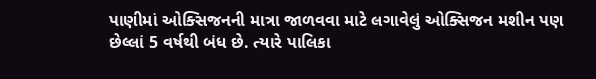પાણીમાં ઓક્સિજનની માત્રા જાળવવા માટે લગાવેલું ઓક્સિજન મશીન પણ છેલ્લાં 5 વર્ષથી બંધ છે. ત્યારે પાલિકા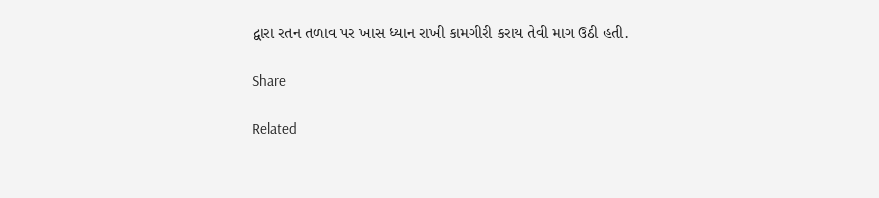દ્વારા રતન તળાવ પર ખાસ ધ્યાન રાખી કામગીરી કરાય તેવી માગ ઉઠી હતી.

Share

Related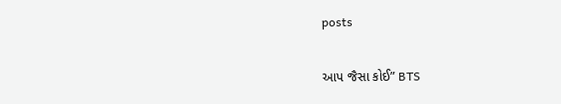posts

આપ જૈસા કોઈ” BTS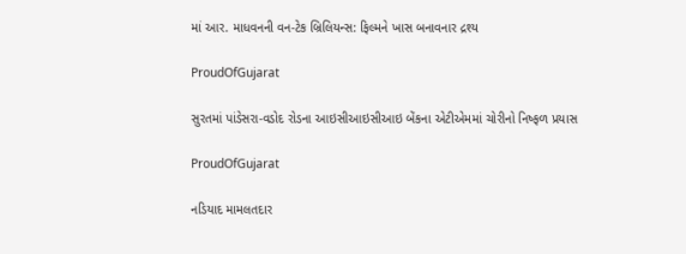માં આર. માધવનની વન-ટેક બ્રિલિયન્સ: ફિલ્મને ખાસ બનાવનાર દ્રશ્ય

ProudOfGujarat

સુરતમાં પાંડેસરા-વડોદ રોડના આઇસીઆઇસીઆઇ બેંકના એટીએમમાં ચોરીનો નિષ્ફળ પ્રયાસ

ProudOfGujarat

નડિયાદ મામલતદાર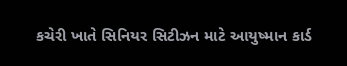કચેરી ખાતે સિનિયર સિટીઝન માટે આયુષ્માન કાર્ડ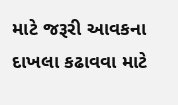માટે જરૂરી આવકના દાખલા કઢાવવા માટે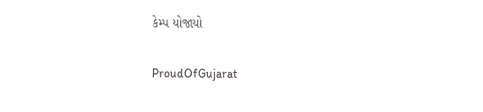કેમ્પ યોજાયો

ProudOfGujarat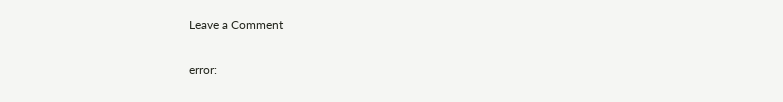Leave a Comment

error: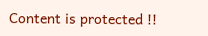Content is protected !!